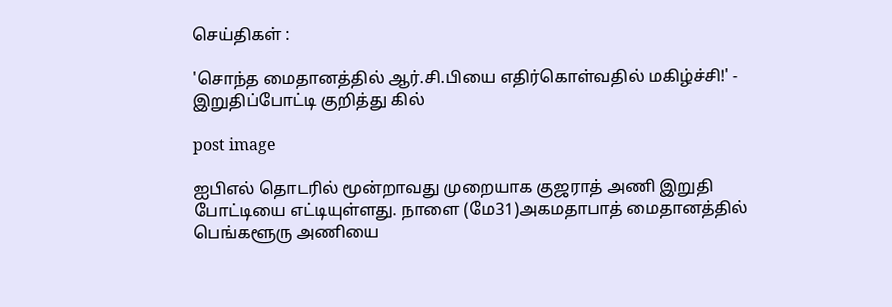செய்திகள் :

'சொந்த மைதானத்தில் ஆர்.சி.பியை எதிர்கொள்வதில் மகிழ்ச்சி!' - இறுதிப்போட்டி குறித்து கில்

post image

ஐபிஎல் தொடரில் மூன்றாவது முறையாக குஜராத் அணி இறுதி போட்டியை எட்டியுள்ளது. நாளை (மே31)அகமதாபாத் மைதானத்தில் பெங்களூரு அணியை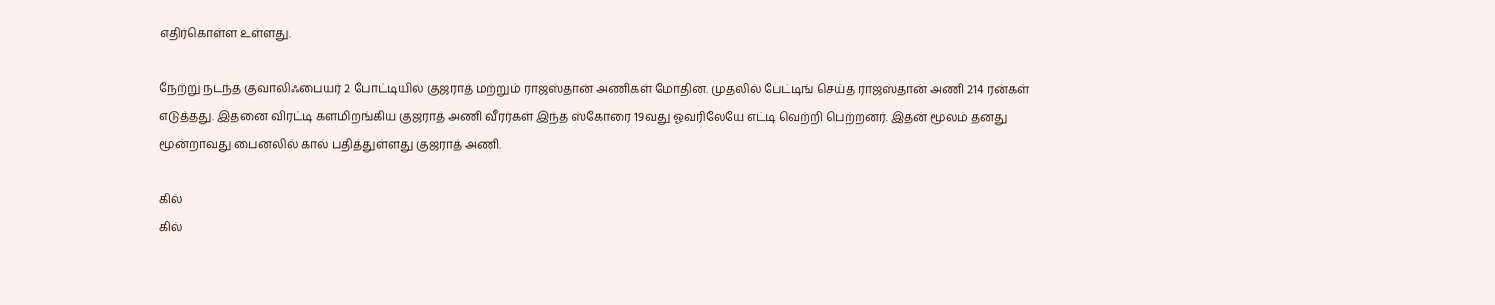எதிர்கொள்ள உள்ளது.

நேற்று நடந்த குவாலிஃபையர் 2 போட்டியில் குஜராத் மற்றும் ராஜஸ்தான் அணிகள் மோதின. முதலில் பேட்டிங் செய்த ராஜஸ்தான் அணி 214 ரன்கள் எடுத்தது. இதனை விரட்டி களமிறங்கிய குஜராத் அணி வீரர்கள் இந்த ஸ்கோரை 19வது ஓவரிலேயே எட்டி வெற்றி பெற்றனர். இதன் மூலம் தனது மூன்றாவது பைனலில் கால் பதித்துள்ளது குஜராத் அணி.

கில்
கில்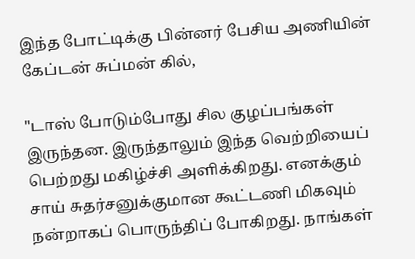இந்த போட்டிக்கு பின்னர் பேசிய அணியின் கேப்டன் சுப்மன் கில்,

"டாஸ் போடும்போது சில குழப்பங்கள் இருந்தன. இருந்தாலும் இந்த வெற்றியைப் பெற்றது மகிழ்ச்சி அளிக்கிறது. எனக்கும் சாய் சுதர்சனுக்குமான கூட்டணி மிகவும் நன்றாகப் பொருந்திப் போகிறது. நாங்கள்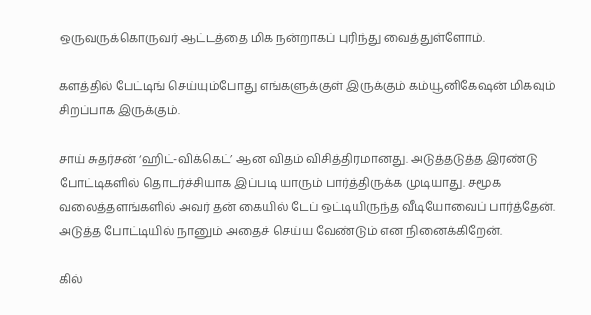ஒருவருக்கொருவர் ஆட்டத்தை மிக நன்றாகப் புரிந்து வைத்துள்ளோம்.

களத்தில் பேட்டிங் செய்யும்போது எங்களுக்குள் இருக்கும் கம்யூனிகேஷன் மிகவும் சிறப்பாக இருக்கும்.

சாய் சுதர்சன் ‘ஹிட்-விக்கெட்’ ஆன விதம் விசித்திரமானது. அடுத்தடுத்த இரண்டு போட்டிகளில் தொடர்ச்சியாக இப்படி யாரும் பார்த்திருக்க முடியாது. சமூக வலைத்தளங்களில் அவர் தன் கையில் டேப் ஒட்டியிருந்த வீடியோவைப் பார்த்தேன். அடுத்த போட்டியில் நானும் அதைச் செய்ய வேண்டும் என நினைக்கிறேன்.

கில்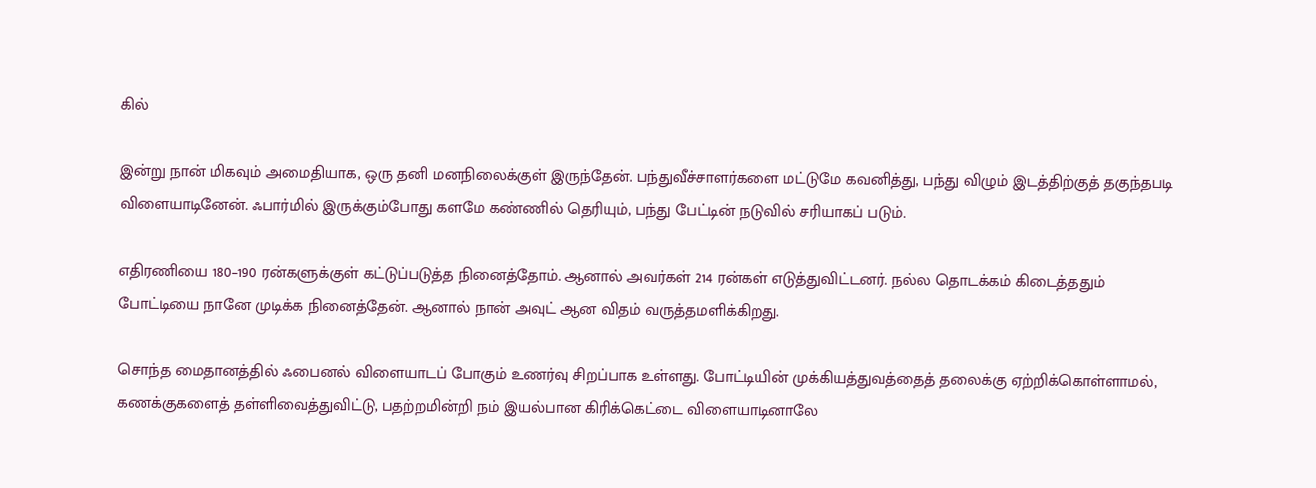கில்

இன்று நான் மிகவும் அமைதியாக, ஒரு தனி மனநிலைக்குள் இருந்தேன். பந்துவீச்சாளர்களை மட்டுமே கவனித்து, பந்து விழும் இடத்திற்குத் தகுந்தபடி விளையாடினேன். ஃபார்மில் இருக்கும்போது களமே கண்ணில் தெரியும், பந்து பேட்டின் நடுவில் சரியாகப் படும்.

எதிரணியை 180–190 ரன்களுக்குள் கட்டுப்படுத்த நினைத்தோம். ஆனால் அவர்கள் 214 ரன்கள் எடுத்துவிட்டனர். நல்ல தொடக்கம் கிடைத்ததும் போட்டியை நானே முடிக்க நினைத்தேன். ஆனால் நான் அவுட் ஆன விதம் வருத்தமளிக்கிறது.

சொந்த மைதானத்தில் ஃபைனல் விளையாடப் போகும் உணர்வு சிறப்பாக உள்ளது. போட்டியின் முக்கியத்துவத்தைத் தலைக்கு ஏற்றிக்கொள்ளாமல், கணக்குகளைத் தள்ளிவைத்துவிட்டு, பதற்றமின்றி நம் இயல்பான கிரிக்கெட்டை விளையாடினாலே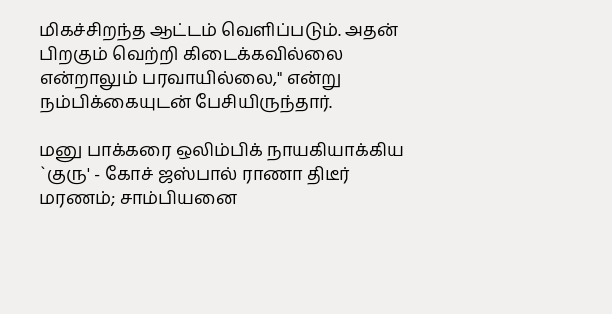மிகச்சிறந்த ஆட்டம் வெளிப்படும். அதன் பிறகும் வெற்றி கிடைக்கவில்லை என்றாலும் பரவாயில்லை," என்று நம்பிக்கையுடன் பேசியிருந்தார்.

மனு பாக்கரை ஒலிம்பிக் நாயகியாக்கிய `குரு' - கோச் ஜஸ்பால் ராணா திடீர் மரணம்; சாம்பியனை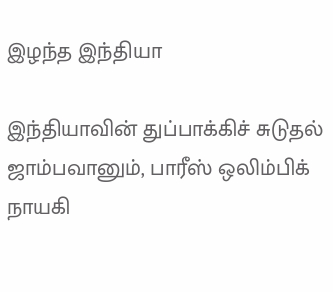இழந்த இந்தியா

இந்தியாவின் துப்பாக்கிச் சுடுதல் ஜாம்பவானும், பாரீஸ் ஒலிம்பிக் நாயகி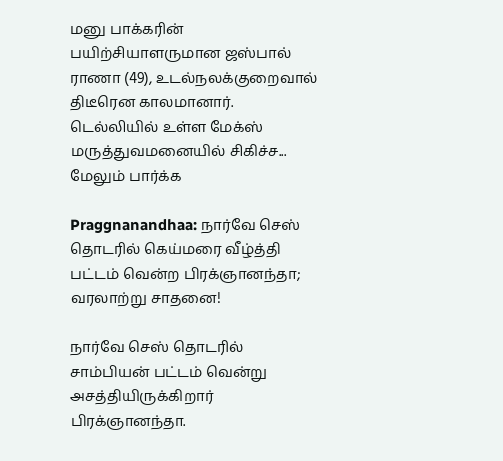மனு பாக்கரின் பயிற்சியாளருமான ஜஸ்பால் ராணா (49), உடல்நலக்குறைவால் திடீரென காலமானார். டெல்லியில் உள்ள மேக்ஸ் மருத்துவமனையில் சிகிச்ச... மேலும் பார்க்க

Praggnanandhaa: நார்வே செஸ் தொடரில் கெய்மரை வீழ்த்தி பட்டம் வென்ற பிரக்ஞானந்தா; வரலாற்று சாதனை!

நார்வே செஸ் தொடரில் சாம்பியன் பட்டம் வென்று அசத்தியிருக்கிறார் பிரக்ஞானந்தா.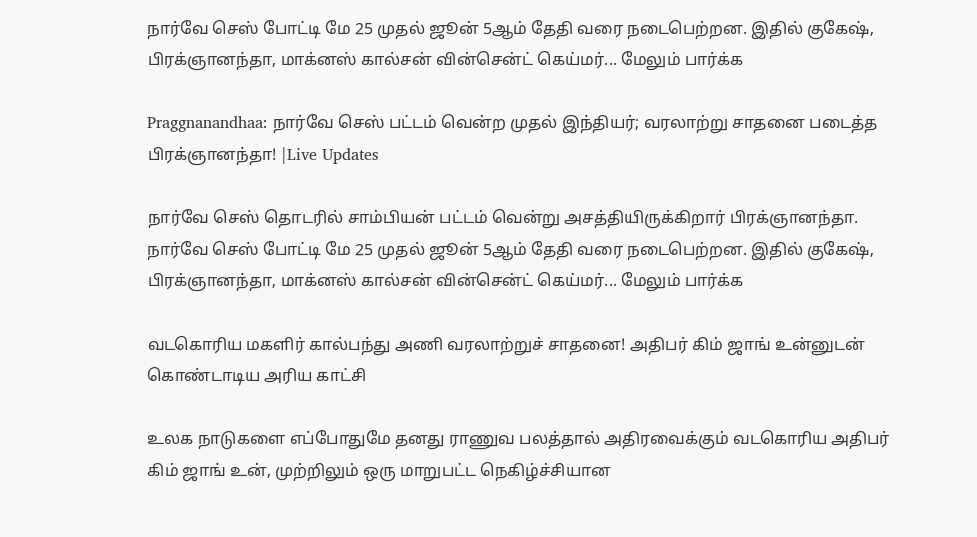நார்வே செஸ் போட்டி மே 25 முதல் ஜூன் 5ஆம் தேதி வரை நடைபெற்றன. இதில் குகேஷ், பிரக்ஞானந்தா, மாக்னஸ் கால்சன் வின்சென்ட் கெய்மர்... மேலும் பார்க்க

Praggnanandhaa: நார்வே செஸ் பட்டம் வென்ற முதல் இந்தியர்; வரலாற்று சாதனை படைத்த பிரக்ஞானந்தா! |Live Updates

நார்வே செஸ் தொடரில் சாம்பியன் பட்டம் வென்று அசத்தியிருக்கிறார் பிரக்ஞானந்தா. நார்வே செஸ் போட்டி மே 25 முதல் ஜூன் 5ஆம் தேதி வரை நடைபெற்றன. இதில் குகேஷ், பிரக்ஞானந்தா, மாக்னஸ் கால்சன் வின்சென்ட் கெய்மர்... மேலும் பார்க்க

வடகொரிய மகளிர் கால்பந்து அணி வரலாற்றுச் சாதனை! அதிபர் கிம் ஜாங் உன்னுடன் கொண்டாடிய அரிய காட்சி

உலக நாடுகளை எப்போதுமே தனது ராணுவ பலத்தால் அதிரவைக்கும் வடகொரிய அதிபர் கிம் ஜாங் உன், முற்றிலும் ஒரு மாறுபட்ட நெகிழ்ச்சியான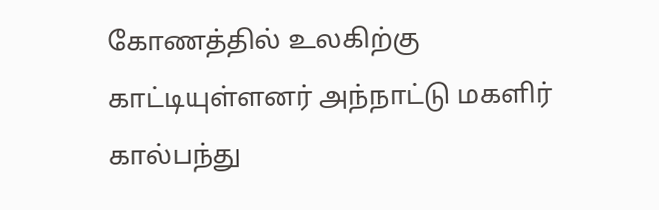கோணத்தில் உலகிற்கு காட்டியுள்ளனர் அந்நாட்டு மகளிர் கால்பந்து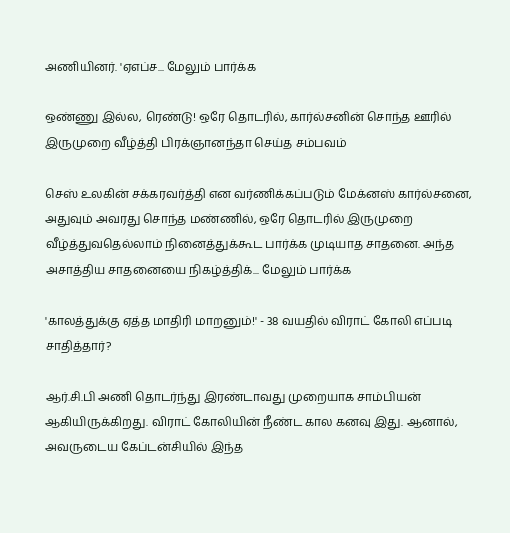அணியினர். 'ஏஎப்ச... மேலும் பார்க்க

ஒண்ணு இல்ல, ரெண்டு! ஒரே தொடரில், கார்ல்சனின் சொந்த ஊரில் இருமுறை வீழ்த்தி பிரக்ஞானந்தா செய்த சம்பவம்

செஸ் உலகின் சக்கரவர்த்தி என வர்ணிக்கப்படும் மேக்னஸ் கார்ல்சனை, அதுவும் அவரது சொந்த மண்ணில், ஒரே தொடரில் இருமுறை வீழ்த்துவதெல்லாம் நினைத்துக்கூட பார்க்க முடியாத சாதனை. அந்த அசாத்திய சாதனையை நிகழ்த்திக்... மேலும் பார்க்க

'காலத்துக்கு ஏத்த மாதிரி மாறனும்!' - 38 வயதில் விராட் கோலி எப்படி சாதித்தார்?

ஆர்.சி.பி அணி தொடர்ந்து இரண்டாவது முறையாக சாம்பியன் ஆகியிருக்கிறது. விராட் கோலியின் நீண்ட கால கனவு இது. ஆனால், அவருடைய கேப்டன்சியில் இந்த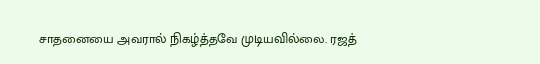சாதனையை அவரால் நிகழ்த்தவே முடியவில்லை. ரஜத்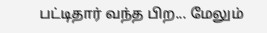பட்டிதார் வந்த பிற... மேலும்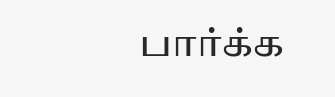பார்க்க